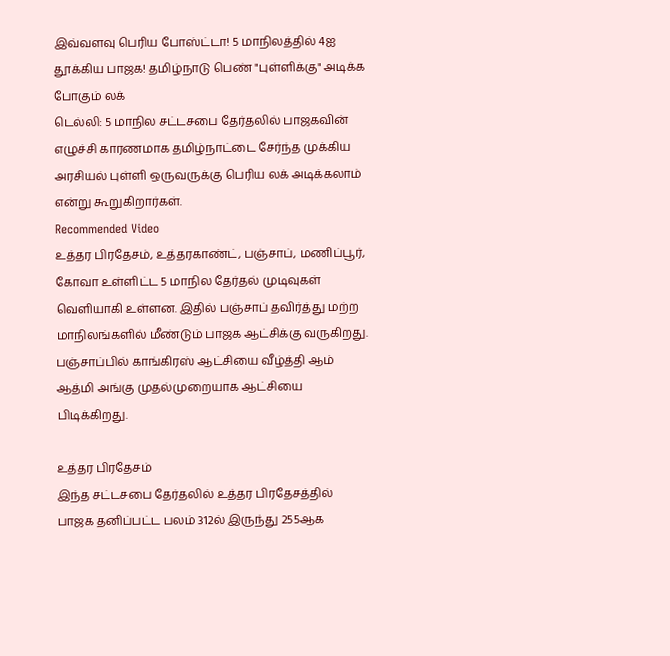இவ்வளவு பெரிய போஸ்ட்டா! 5 மாநிலத்தில் 4ஐ தூக்கிய பாஜக! தமிழ்நாடு பெண் "புள்ளிக்கு" அடிக்க போகும் லக்
டெல்லி: 5 மாநில சட்டசபை தேர்தலில் பாஜகவின் எழுச்சி காரணமாக தமிழ்நாட்டை சேர்ந்த முக்கிய அரசியல் புள்ளி ஒருவருக்கு பெரிய லக் அடிக்கலாம் என்று கூறுகிறார்கள்.
Recommended Video
உத்தர பிரதேசம், உத்தரகாண்ட், பஞ்சாப், மணிப்பூர், கோவா உள்ளிட்ட 5 மாநில தேர்தல் முடிவுகள் வெளியாகி உள்ளன. இதில் பஞ்சாப் தவிர்த்து மற்ற மாநிலங்களில் மீண்டும் பாஜக ஆட்சிக்கு வருகிறது.
பஞ்சாப்பில் காங்கிரஸ் ஆட்சியை வீழ்த்தி ஆம் ஆத்மி அங்கு முதல்முறையாக ஆட்சியை பிடிக்கிறது.

உத்தர பிரதேசம்
இந்த சட்டசபை தேர்தலில் உத்தர பிரதேசத்தில் பாஜக தனிப்பட்ட பலம் 312ல் இருந்து 255ஆக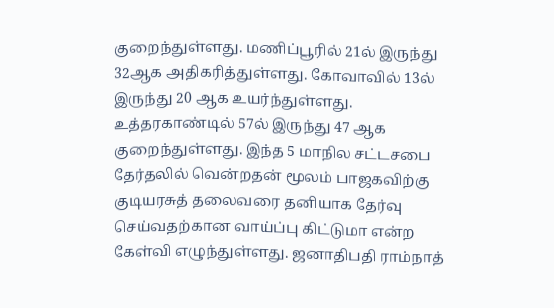குறைந்துள்ளது. மணிப்பூரில் 21ல் இருந்து 32ஆக அதிகரித்துள்ளது. கோவாவில் 13ல் இருந்து 20 ஆக உயர்ந்துள்ளது. உத்தரகாண்டில் 57ல் இருந்து 47 ஆக குறைந்துள்ளது. இந்த 5 மாநில சட்டசபை தேர்தலில் வென்றதன் மூலம் பாஜகவிற்கு குடியரசுத் தலைவரை தனியாக தேர்வு செய்வதற்கான வாய்ப்பு கிட்டுமா என்ற கேள்வி எழுந்துள்ளது. ஜனாதிபதி ராம்நாத்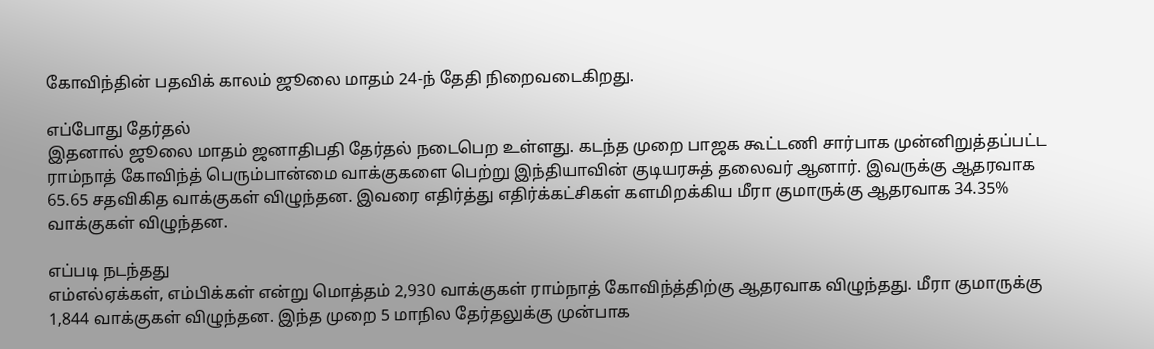கோவிந்தின் பதவிக் காலம் ஜூலை மாதம் 24-ந் தேதி நிறைவடைகிறது.

எப்போது தேர்தல்
இதனால் ஜூலை மாதம் ஜனாதிபதி தேர்தல் நடைபெற உள்ளது. கடந்த முறை பாஜக கூட்டணி சார்பாக முன்னிறுத்தப்பட்ட ராம்நாத் கோவிந்த் பெரும்பான்மை வாக்குகளை பெற்று இந்தியாவின் குடியரசுத் தலைவர் ஆனார். இவருக்கு ஆதரவாக 65.65 சதவிகித வாக்குகள் விழுந்தன. இவரை எதிர்த்து எதிர்க்கட்சிகள் களமிறக்கிய மீரா குமாருக்கு ஆதரவாக 34.35% வாக்குகள் விழுந்தன.

எப்படி நடந்தது
எம்எல்ஏக்கள், எம்பிக்கள் என்று மொத்தம் 2,930 வாக்குகள் ராம்நாத் கோவிந்த்திற்கு ஆதரவாக விழுந்தது. மீரா குமாருக்கு 1,844 வாக்குகள் விழுந்தன. இந்த முறை 5 மாநில தேர்தலுக்கு முன்பாக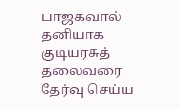பாஜகவால் தனியாக குடியரசுத் தலைவரை தேர்வு செய்ய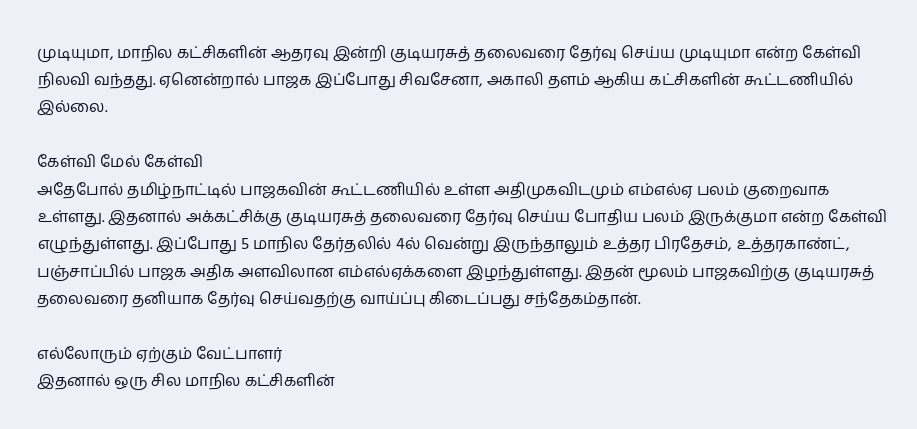முடியுமா, மாநில கட்சிகளின் ஆதரவு இன்றி குடியரசுத் தலைவரை தேர்வு செய்ய முடியுமா என்ற கேள்வி நிலவி வந்தது. ஏனென்றால் பாஜக இப்போது சிவசேனா, அகாலி தளம் ஆகிய கட்சிகளின் கூட்டணியில் இல்லை.

கேள்வி மேல் கேள்வி
அதேபோல் தமிழ்நாட்டில் பாஜகவின் கூட்டணியில் உள்ள அதிமுகவிடமும் எம்எல்ஏ பலம் குறைவாக உள்ளது. இதனால் அக்கட்சிக்கு குடியரசுத் தலைவரை தேர்வு செய்ய போதிய பலம் இருக்குமா என்ற கேள்வி எழுந்துள்ளது. இப்போது 5 மாநில தேர்தலில் 4ல் வென்று இருந்தாலும் உத்தர பிரதேசம், உத்தரகாண்ட், பஞ்சாப்பில் பாஜக அதிக அளவிலான எம்எல்ஏக்களை இழந்துள்ளது. இதன் மூலம் பாஜகவிற்கு குடியரசுத் தலைவரை தனியாக தேர்வு செய்வதற்கு வாய்ப்பு கிடைப்பது சந்தேகம்தான்.

எல்லோரும் ஏற்கும் வேட்பாளர்
இதனால் ஒரு சில மாநில கட்சிகளின்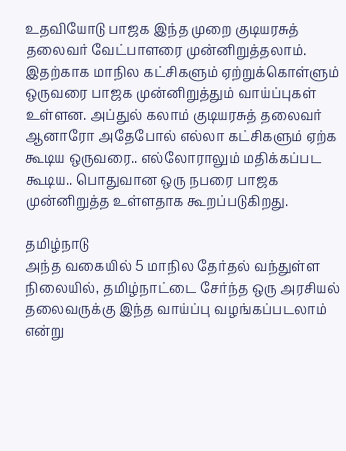உதவியோடு பாஜக இந்த முறை குடியரசுத் தலைவர் வேட்பாளரை முன்னிறுத்தலாம். இதற்காக மாநில கட்சிகளும் ஏற்றுக்கொள்ளும் ஒருவரை பாஜக முன்னிறுத்தும் வாய்ப்புகள் உள்ளன. அப்துல் கலாம் குடியரசுத் தலைவர் ஆனாரோ அதேபோல் எல்லா கட்சிகளும் ஏற்க கூடிய ஒருவரை.. எல்லோராலும் மதிக்கப்பட கூடிய.. பொதுவான ஒரு நபரை பாஜக முன்னிறுத்த உள்ளதாக கூறப்படுகிறது.

தமிழ்நாடு
அந்த வகையில் 5 மாநில தேர்தல் வந்துள்ள நிலையில், தமிழ்நாட்டை சேர்ந்த ஒரு அரசியல் தலைவருக்கு இந்த வாய்ப்பு வழங்கப்படலாம் என்று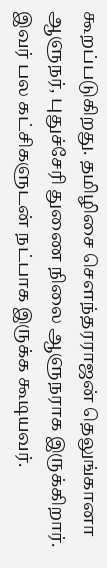கூறப்படுகிறது. தமிழிசை சௌந்தரராஜன் தெலுங்கானா ஆளுநர், புதுச்சேரி துணை நிலை ஆளுநராக இருக்கிறார். இவர் பல கட்சிகளுடன் நட்பாக இருக்க கூடியவர்.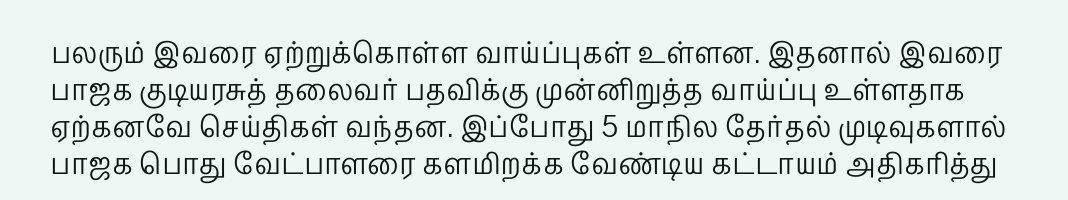பலரும் இவரை ஏற்றுக்கொள்ள வாய்ப்புகள் உள்ளன. இதனால் இவரை பாஜக குடியரசுத் தலைவர் பதவிக்கு முன்னிறுத்த வாய்ப்பு உள்ளதாக ஏற்கனவே செய்திகள் வந்தன. இப்போது 5 மாநில தேர்தல் முடிவுகளால் பாஜக பொது வேட்பாளரை களமிறக்க வேண்டிய கட்டாயம் அதிகரித்து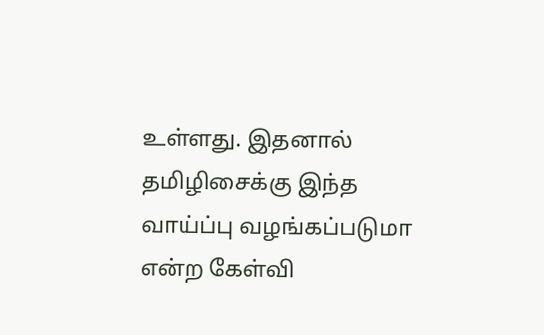உள்ளது. இதனால் தமிழிசைக்கு இந்த வாய்ப்பு வழங்கப்படுமா என்ற கேள்வி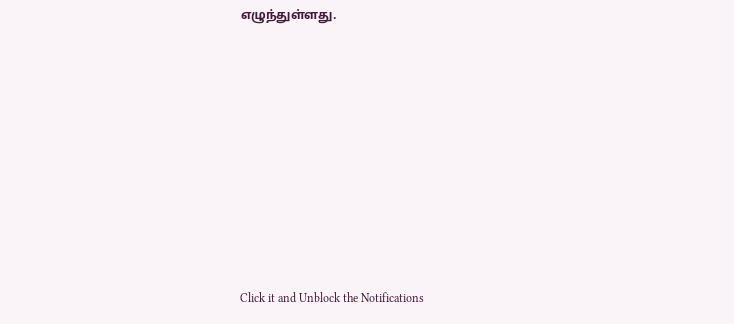எழுந்துள்ளது.












Click it and Unblock the Notifications